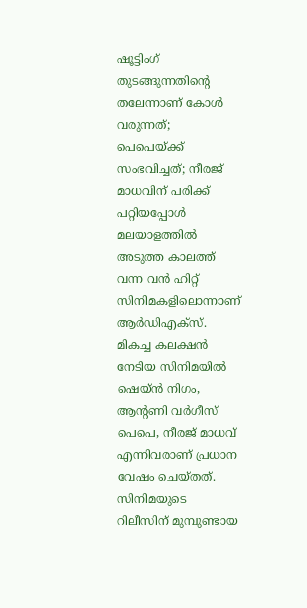ഷൂട്ടിംഗ് തുടങ്ങുന്നതിന്റെ തലേന്നാണ് കോൾ വരുന്നത്; പെപെയ്ക്ക് സംഭവിച്ചത്; നീരജ് മാധവിന് പരിക്ക് പറ്റിയപ്പോൾ
മലയാളത്തിൽ അടുത്ത കാലത്ത് വന്ന വൻ ഹിറ്റ് സിനിമകളിലൊന്നാണ് ആർഡിഎക്സ്. മികച്ച കലക്ഷൻ നേടിയ സിനിമയിൽ ഷെയ്ൻ നിഗം, ആന്റണി വർഗീസ് പെപെ, നീരജ് മാധവ് എന്നിവരാണ് പ്രധാന വേഷം ചെയ്തത്. സിനിമയുടെ റിലീസിന് മുമ്പുണ്ടായ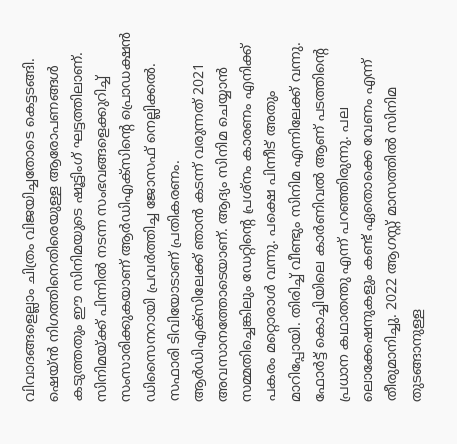വിവാദങ്ങളെല്ലാം ചിത്രം വിജയിച്ചതോടെ കെട്ടടങ്ങി. ഷെയ്ൻ നിഗത്തിനെതിരെയുള്ള ആരോപണങ്ങൾ കടുത്തതും ഈ സിനിമയുടെ ഷൂട്ടിംഗ് ഘട്ടത്തിലാണ്. സിനിമയ്ക്ക് പിന്നിൽ നടന്ന സംഭവങ്ങളെക്കുറിച്ച് സംസാരിക്കുകയാണ് ആർഡിഎക്സിന്റെ പ്രൊഡക്ഷൻ ഡിസൈനറായി പ്രവർത്തിച്ച ജോസഫ് നെല്ലിക്കൽ. സഫാരി ടിവിയോടാണ് പ്രതികരണം.
ആർഡിഎക്സിലേക്ക് ഞാൻ കടന്ന് വരുന്നത് 2021 അവസാനത്തോടെയാണ്. ആദ്യം സിനിമ ചെയ്യാൻ സമ്മതിച്ചെങ്കിലും ഡേറ്റിന്റെ പ്രശ്നം കാരണം എനിക്ക് പകരം മറ്റൊരാൾ വന്നു. പക്ഷെ പിന്നീട് അതും മാറിപ്പോയി. തിരിച്ച് വീണ്ടും സിനിമ എന്നിലേക്ക് വന്നു. ഫോർട്ട് കൊച്ചിയിലെ കാർണിവൽ ആണ് പടത്തിന്റെ പ്രധാന കഥാതന്തു എന്ന് പറഞ്ഞിരുന്നു. പല ലൊക്കേഷനുകളും കണ്ട് ഏതൊക്കെ വേണം എന്ന് തീരുമാനിച്ചു. 2022 ആഗസ്റ്റ് മാസത്തിൽ സിനിമ തുടങ്ങാനുള്ള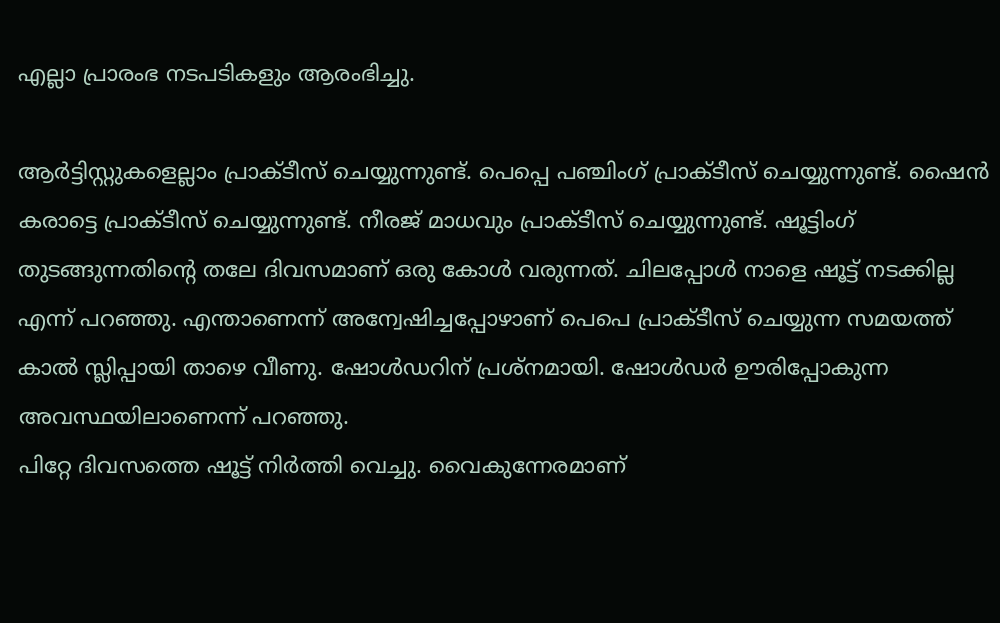എല്ലാ പ്രാരംഭ നടപടികളും ആരംഭിച്ചു.

ആർട്ടിസ്റ്റുകളെല്ലാം പ്രാക്ടീസ് ചെയ്യുന്നുണ്ട്. പെപ്പെ പഞ്ചിംഗ് പ്രാക്ടീസ് ചെയ്യുന്നുണ്ട്. ഷൈൻ കരാട്ടെ പ്രാക്ടീസ് ചെയ്യുന്നുണ്ട്. നീരജ് മാധവും പ്രാക്ടീസ് ചെയ്യുന്നുണ്ട്. ഷൂട്ടിംഗ് തുടങ്ങുന്നതിന്റെ തലേ ദിവസമാണ് ഒരു കോൾ വരുന്നത്. ചിലപ്പോൾ നാളെ ഷൂട്ട് നടക്കില്ല എന്ന് പറഞ്ഞു. എന്താണെന്ന് അന്വേഷിച്ചപ്പോഴാണ് പെപെ പ്രാക്ടീസ് ചെയ്യുന്ന സമയത്ത് കാൽ സ്ലിപ്പായി താഴെ വീണു. ഷോൾഡറിന് പ്രശ്നമായി. ഷോൾഡർ ഊരിപ്പോകുന്ന അവസ്ഥയിലാണെന്ന് പറഞ്ഞു.
പിറ്റേ ദിവസത്തെ ഷൂട്ട് നിർത്തി വെച്ചു. വൈകുന്നേരമാണ്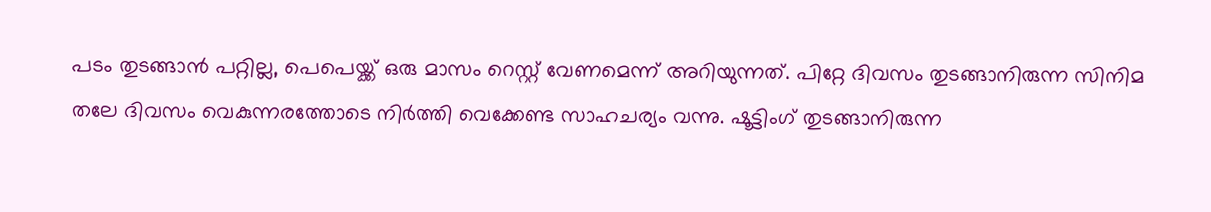പടം തുടങ്ങാൻ പറ്റില്ല, പെപെയ്ക്ക് ഒരു മാസം റെസ്റ്റ് വേണമെന്ന് അറിയുന്നത്. പിറ്റേ ദിവസം തുടങ്ങാനിരുന്ന സിനിമ തലേ ദിവസം വെകുന്നരത്തോടെ നിർത്തി വെക്കേണ്ട സാഹചര്യം വന്നു. ഷൂട്ടിംഗ് തുടങ്ങാനിരുന്ന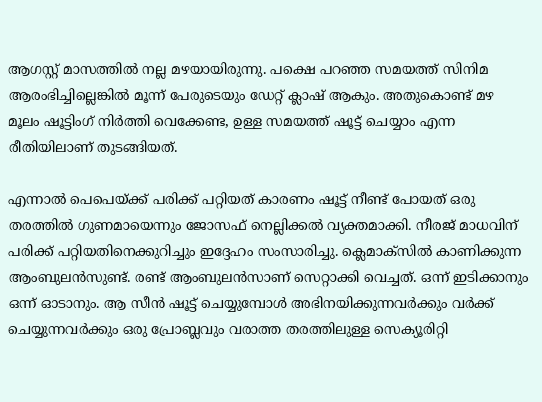ആഗസ്റ്റ് മാസത്തിൽ നല്ല മഴയായിരുന്നു. പക്ഷെ പറഞ്ഞ സമയത്ത് സിനിമ ആരംഭിച്ചില്ലെങ്കിൽ മൂന്ന് പേരുടെയും ഡേറ്റ് ക്ലാഷ് ആകും. അതുകൊണ്ട് മഴ മൂലം ഷൂട്ടിംഗ് നിർത്തി വെക്കേണ്ട, ഉള്ള സമയത്ത് ഷൂട്ട് ചെയ്യാം എന്ന രീതിയിലാണ് തുടങ്ങിയത്.

എന്നാൽ പെപെയ്ക്ക് പരിക്ക് പറ്റിയത് കാരണം ഷൂട്ട് നീണ്ട് പോയത് ഒരു തരത്തിൽ ഗുണമായെന്നും ജോസഫ് നെല്ലിക്കൽ വ്യക്തമാക്കി. നീരജ് മാധവിന് പരിക്ക് പറ്റിയതിനെക്കുറിച്ചും ഇദ്ദേഹം സംസാരിച്ചു. ക്ലെമാക്സിൽ കാണിക്കുന്ന ആംബുലൻസുണ്ട്. രണ്ട് ആംബുലൻസാണ് സെറ്റാക്കി വെച്ചത്. ഒന്ന് ഇടിക്കാനും ഒന്ന് ഓടാനും. ആ സീൻ ഷൂട്ട് ചെയ്യുമ്പോൾ അഭിനയിക്കുന്നവർക്കും വർക്ക് ചെയ്യുന്നവർക്കും ഒരു പ്രോബ്ലവും വരാത്ത തരത്തിലുള്ള സെക്യൂരിറ്റി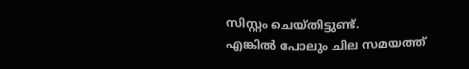സിസ്റ്റം ചെയ്തിട്ടുണ്ട്.
എങ്കിൽ പോലും ചില സമയത്ത്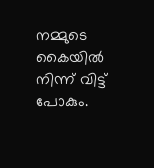നമ്മുടെ കൈയിൽ നിന്ന് വിട്ട് പോകും.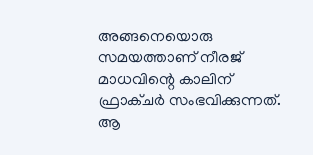അങ്ങനെയൊരു സമയത്താണ് നീരജ് മാധവിന്റെ കാലിന് ഫ്രാക്ചർ സംഭവിക്കുന്നത്. ആ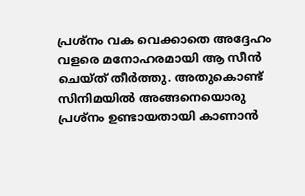പ്രശ്നം വക വെക്കാതെ അദ്ദേഹം വളരെ മനോഹരമായി ആ സീൻ ചെയ്ത് തീർത്തു. അതുകൊണ്ട് സിനിമയിൽ അങ്ങനെയൊരു പ്രശ്നം ഉണ്ടായതായി കാണാൻ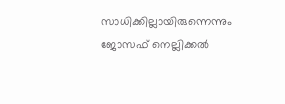സാധിക്കില്ലായിരുന്നെന്നും ജോസഫ് നെല്ലിക്കൽ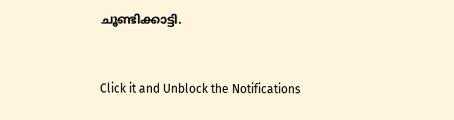ചൂണ്ടിക്കാട്ടി.


Click it and Unblock the Notifications